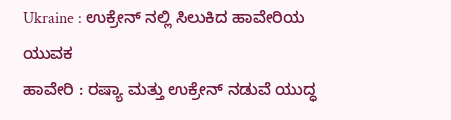Ukraine : ಉಕ್ರೇನ್ ನಲ್ಲಿ ಸಿಲುಕಿದ ಹಾವೇರಿಯ ಯುವಕ
ಹಾವೇರಿ : ರಷ್ಯಾ ಮತ್ತು ಉಕ್ರೇನ್ ನಡುವೆ ಯುದ್ಧ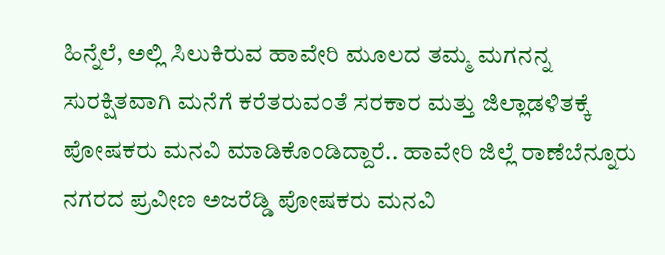ಹಿನ್ನೆಲೆ, ಅಲ್ಲಿ ಸಿಲುಕಿರುವ ಹಾವೇರಿ ಮೂಲದ ತಮ್ಮ ಮಗನನ್ನ ಸುರಕ್ಷಿತವಾಗಿ ಮನೆಗೆ ಕರೆತರುವಂತೆ ಸರಕಾರ ಮತ್ತು ಜಿಲ್ಲಾಡಳಿತಕ್ಕೆ ಪೋಷಕರು ಮನವಿ ಮಾಡಿಕೊಂಡಿದ್ದಾರೆ.. ಹಾವೇರಿ ಜಿಲ್ಲೆ ರಾಣೆಬೆನ್ನೂರು ನಗರದ ಪ್ರವೀಣ ಅಜರೆಡ್ಡಿ ಪೋಷಕರು ಮನವಿ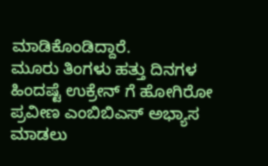ಮಾಡಿಕೊಂಡಿದ್ದಾರೆ.
ಮೂರು ತಿಂಗಳು ಹತ್ತು ದಿನಗಳ ಹಿಂದಷ್ಟೆ ಉಕ್ರೇನ್ ಗೆ ಹೋಗಿರೋ ಪ್ರವೀಣ ಎಂಬಿಬಿಎಸ್ ಅಭ್ಯಾಸ ಮಾಡಲು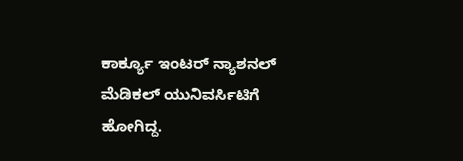ಕಾರ್ಕ್ಯೂ ಇಂಟರ್ ನ್ಯಾಶನಲ್ ಮೆಡಿಕಲ್ ಯುನಿವರ್ಸಿಟಿಗೆ ಹೋಗಿದ್ದ.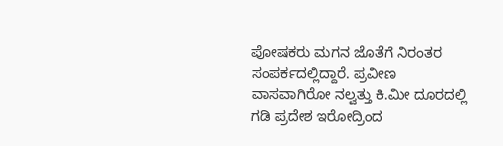ಪೋಷಕರು ಮಗನ ಜೊತೆಗೆ ನಿರಂತರ ಸಂಪರ್ಕದಲ್ಲಿದ್ದಾರೆ. ಪ್ರವೀಣ ವಾಸವಾಗಿರೋ ನಲ್ವತ್ತು ಕಿ.ಮೀ ದೂರದಲ್ಲಿ ಗಡಿ ಪ್ರದೇಶ ಇರೋದ್ರಿಂದ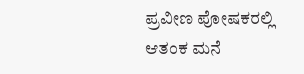ಪ್ರವೀಣ ಪೋಷಕರಲ್ಲಿ ಆತಂಕ ಮನೆ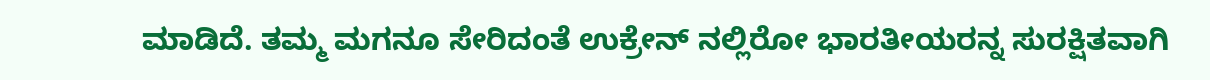ಮಾಡಿದೆ. ತಮ್ಮ ಮಗನೂ ಸೇರಿದಂತೆ ಉಕ್ರೇನ್ ನಲ್ಲಿರೋ ಭಾರತೀಯರನ್ನ ಸುರಕ್ಷಿತವಾಗಿ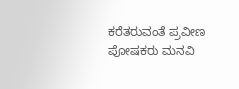ಕರೆತರುವಂತೆ ಪ್ರವೀಣ ಪೋಷಕರು ಮನವಿ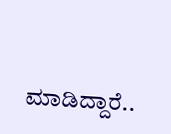ಮಾಡಿದ್ದಾರೆ..